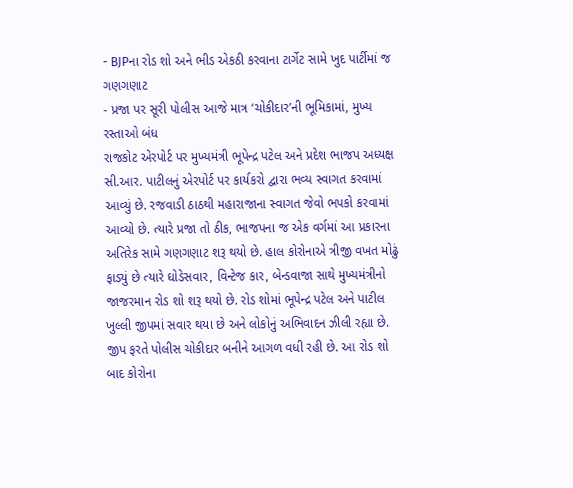- BJPના રોડ શો અને ભીડ એકઠી કરવાના ટાર્ગેટ સામે ખુદ પાર્ટીમાં જ ગણગણાટ
- પ્રજા પર સૂરી પોલીસ આજે માત્ર ‘ચોકીદાર’ની ભૂમિકામાં, મુખ્ય રસ્તાઓ બંધ
રાજકોટ એરપોર્ટ પર મુખ્યમંત્રી ભૂપેન્દ્ર પટેલ અને પ્રદેશ ભાજપ અધ્યક્ષ સી.આર. પાટીલનું એરપોર્ટ પર કાર્યકરો દ્વારા ભવ્ય સ્વાગત કરવામાં આવ્યું છે. રજવાડી ઠાઠથી મહારાજાના સ્વાગત જેવો ભપકો કરવામાં આવ્યો છે. ત્યારે પ્રજા તો ઠીક, ભાજપના જ એક વર્ગમાં આ પ્રકારના અતિરેક સામે ગણગણાટ શરૂ થયો છે. હાલ કોરોનાએ ત્રીજી વખત મોઢું ફાડ્યું છે ત્યારે ઘોડેસવાર, વિન્ટેજ કાર, બેન્ડવાજા સાથે મુખ્યમંત્રીનો જાજરમાન રોડ શો શરૂ થયો છે. રોડ શોમાં ભૂપેન્દ્ર પટેલ અને પાટીલ ખુલ્લી જીપમાં સવાર થયા છે અને લોકોનું અભિવાદન ઝીલી રહ્યા છે. જીપ ફરતે પોલીસ ચોકીદાર બનીને આગળ વધી રહી છે. આ રોડ શો બાદ કોરોના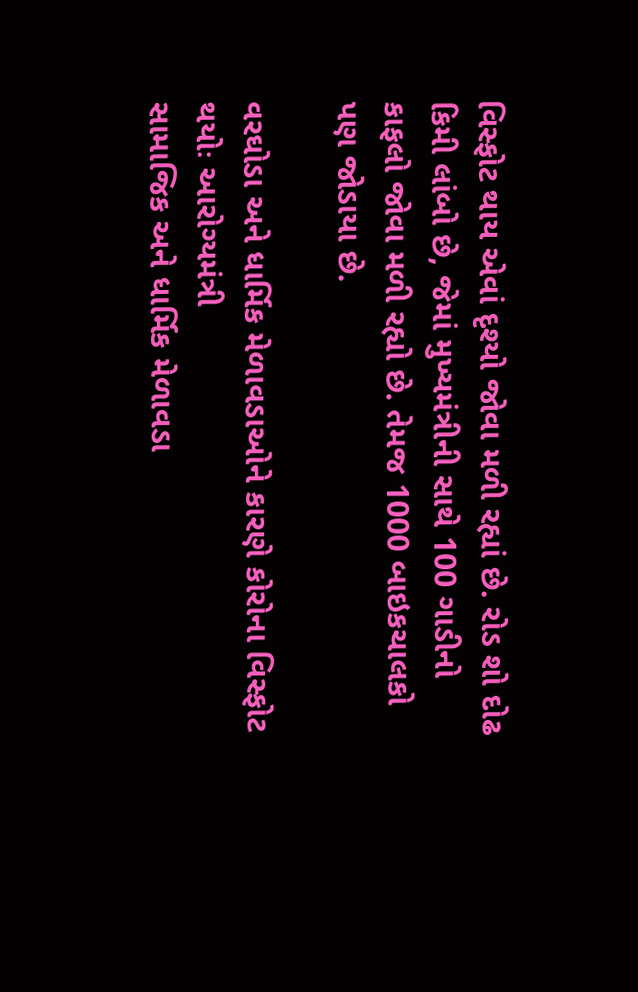વિસ્ફોટ થાય એવાં દૃશ્યો જોવા મળી રહ્યાં છે. રોડ શો દોઢ કિમી લાંબો છે, જેમાં મુખ્યમંત્રીની સાથે 100 ગાડીનો કાફલો જોવા મળી રહ્યો છે. તેમજ 1000 બાઇકચાલકો પણ જોડાયા છે.

વરઘોડા અને ધાર્મિક મેળાવડાઓને કારણે કોરોના વિસ્ફોટ થયોઃ આરોગ્યમંત્રી
સામાજિક અને ધાર્મિક મેળાવડા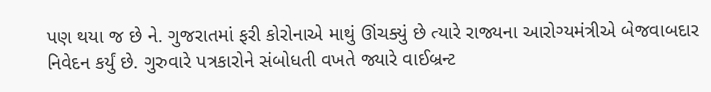પણ થયા જ છે ને. ગુજરાતમાં ફરી કોરોનાએ માથું ઊંચક્યું છે ત્યારે રાજ્યના આરોગ્યમંત્રીએ બેજવાબદાર નિવેદન કર્યું છે. ગુરુવારે પત્રકારોને સંબોધતી વખતે જ્યારે વાઈબ્રન્ટ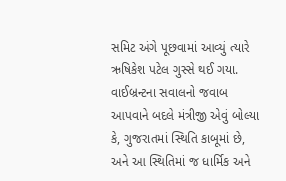સમિટ અંગે પૂછવામાં આવ્યું ત્યારે ઋષિકેશ પટેલ ગુસ્સે થઈ ગયા. વાઈબ્રન્ટના સવાલનો જવાબ આપવાને બદલે મંત્રીજી એવું બોલ્યા કે, ગુજરાતમાં સ્થિતિ કાબૂમાં છે, અને આ સ્થિતિમાં જ ધાર્મિક અને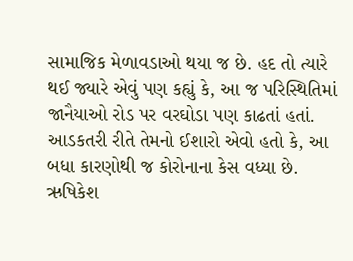સામાજિક મેળાવડાઓ થયા જ છે. હદ તો ત્યારે થઈ જ્યારે એવું પણ કહ્યું કે, આ જ પરિસ્થિતિમાં જાનૈયાઓ રોડ પર વરઘોડા પણ કાઢતાં હતાં. આડકતરી રીતે તેમનો ઈશારો એવો હતો કે, આ બધા કારણોથી જ કોરોનાના કેસ વધ્યા છે. ઋષિકેશ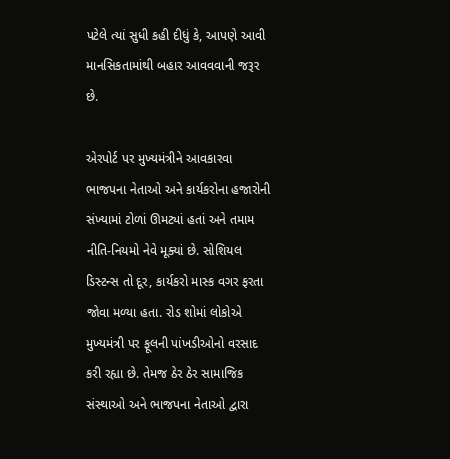પટેલે ત્યાં સુધી કહી દીધું કે, આપણે આવી માનસિકતામાંથી બહાર આવવવાની જરૂર છે.

એરપોર્ટ પર મુખ્યમંત્રીને આવકારવા ભાજપના નેતાઓ અને કાર્યકરોના હજારોની સંખ્યામાં ટોળાં ઊમટ્યાં હતાં અને તમામ નીતિ-નિયમો નેવે મૂક્યાં છે. સોશિયલ ડિસ્ટન્સ તો દૂર, કાર્યકરો માસ્ક વગર ફરતા જોવા મળ્યા હતા. રોડ શોમાં લોકોએ મુખ્યમંત્રી પર ફૂલની પાંખડીઓનો વરસાદ કરી રહ્યા છે. તેમજ ઠેર ઠેર સામાજિક સંસ્થાઓ અને ભાજપના નેતાઓ દ્વારા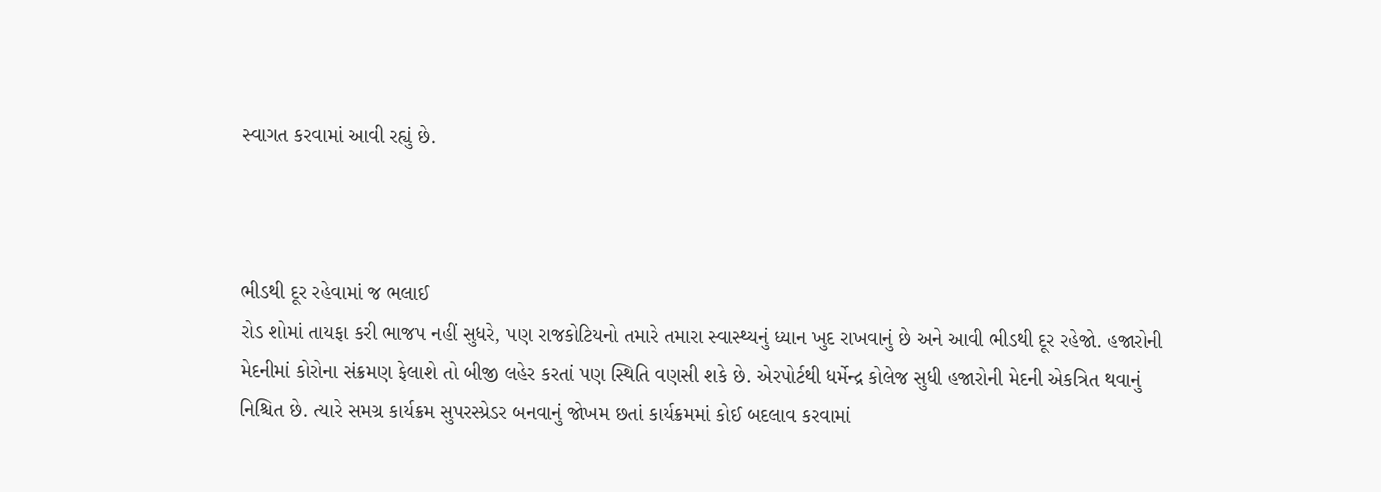સ્વાગત કરવામાં આવી રહ્યું છે.



ભીડથી દૂર રહેવામાં જ ભલાઈ
રોડ શોમાં તાયફા કરી ભાજપ નહીં સુધરે, પણ રાજકોટિયનો તમારે તમારા સ્વાસ્થ્યનું ધ્યાન ખુદ રાખવાનું છે અને આવી ભીડથી દૂર રહેજો. હજારોની મેદનીમાં કોરોના સંક્રમણ ફેલાશે તો બીજી લહેર કરતાં પણ સ્થિતિ વણસી શકે છે. એરપોર્ટથી ધર્મેન્દ્ર કોલેજ સુધી હજારોની મેદની એકત્રિત થવાનું નિશ્ચિત છે. ત્યારે સમગ્ર કાર્યક્રમ સુપરસ્પ્રેડર બનવાનું જોખમ છતાં કાર્યક્રમમાં કોઈ બદલાવ કરવામાં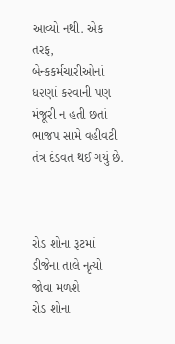આવ્યો નથી. એક તરફ, બેન્કકર્મચારીઓનાં ધ૨ણાં ક૨વાની પણ મંજૂરી ન હતી છતાં ભાજપ સામે વહીવટી તંત્ર દંડવત થઈ ગયું છે.



રોડ શોના રૂટમાં ડીજેના તાલે નૃત્યો જોવા મળશે
રોડ શોના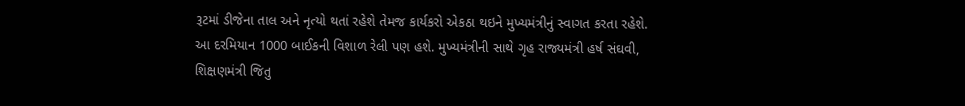રૂટમાં ડીજેના તાલ અને નૃત્યો થતાં રહેશે તેમજ કાર્યકરો એકઠા થઇને મુખ્યમંત્રીનું સ્વાગત કરતા રહેશે. આ દરમિયાન 1000 બાઈકની વિશાળ રેલી પણ હશે. મુખ્યમંત્રીની સાથે ગૃહ રાજ્યમંત્રી હર્ષ સંઘવી, શિક્ષણમંત્રી જિતુ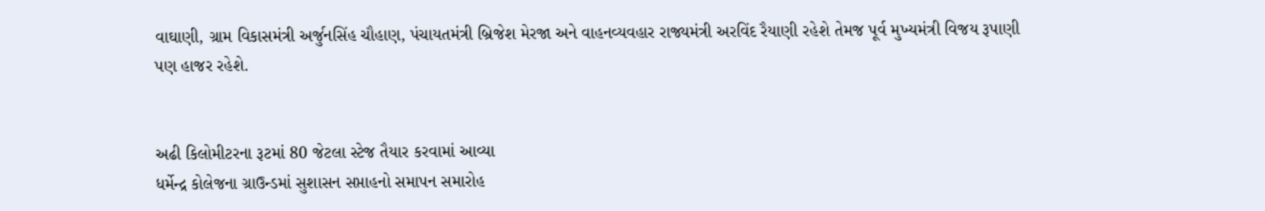વાઘાણી, ગ્રામ વિકાસમંત્રી અર્જુનસિંહ ચૌહાણ, પંચાયતમંત્રી બ્રિજેશ મેરજા અને વાહનવ્યવહાર રાજ્યમંત્રી અરવિંદ રૈયાણી રહેશે તેમજ પૂર્વ મુખ્યમંત્રી વિજય રૂપાણી પણ હાજર રહેશે.


અઢી કિલોમીટરના રૂટમાં 80 જેટલા સ્ટેજ તૈયાર કરવામાં આવ્યા
ધર્મેન્દ્ર કોલેજના ગ્રાઉન્ડમાં સુશાસન સપ્તાહનો સમાપન સમારોહ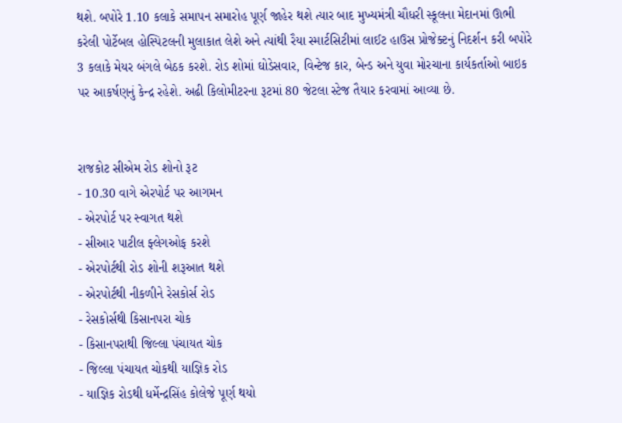થશે. બપોરે 1.10 કલાકે સમાપન સમારોહ પૂર્ણ જાહેર થશે ત્યાર બાદ મુખ્યમંત્રી ચૌધરી સ્કૂલના મેદાનમાં ઊભી કરેલી પોર્ટેબલ હોસ્પિટલની મુલાકાત લેશે અને ત્યાંથી રૈયા સ્માર્ટસિટીમાં લાઈટ હાઉસ પ્રોજેક્ટનું નિદર્શન કરી બપોરે 3 કલાકે મેયર બંગલે બેઠક કરશે. રોડ શોમાં ઘોડેસવાર, વિન્ટેજ કાર, બેન્ડ અને યુવા મોરચાના કાર્યકર્તાઓ બાઇક પર આકર્ષણનું કેન્દ્ર રહેશે. અઢી કિલોમીટરના રૂટમાં 80 જેટલા સ્ટેજ તૈયાર કરવામાં આવ્યા છે.


રાજકોટ સીએમ રોડ શોનો રૂટ
- 10.30 વાગે એરપોર્ટ પર આગમન
- એરપોર્ટ પર સ્વાગત થશે
- સીઆર પાટીલ ફ્લેગઓફ કરશે
- એરપોર્ટથી રોડ શોની શરૂઆત થશે
- એરપોર્ટથી નીકળીને રેસકોર્સ રોડ
- રેસકોર્સથી કિસાનપરા ચોક
- કિસાનપરાથી જિલ્લા પંચાયત ચોક
- જિલ્લા પંચાયત ચોકથી યાજ્ઞિક રોડ
- યાજ્ઞિક રોડથી ધર્મેન્દ્રસિંહ કોલેજે પૂર્ણ થયો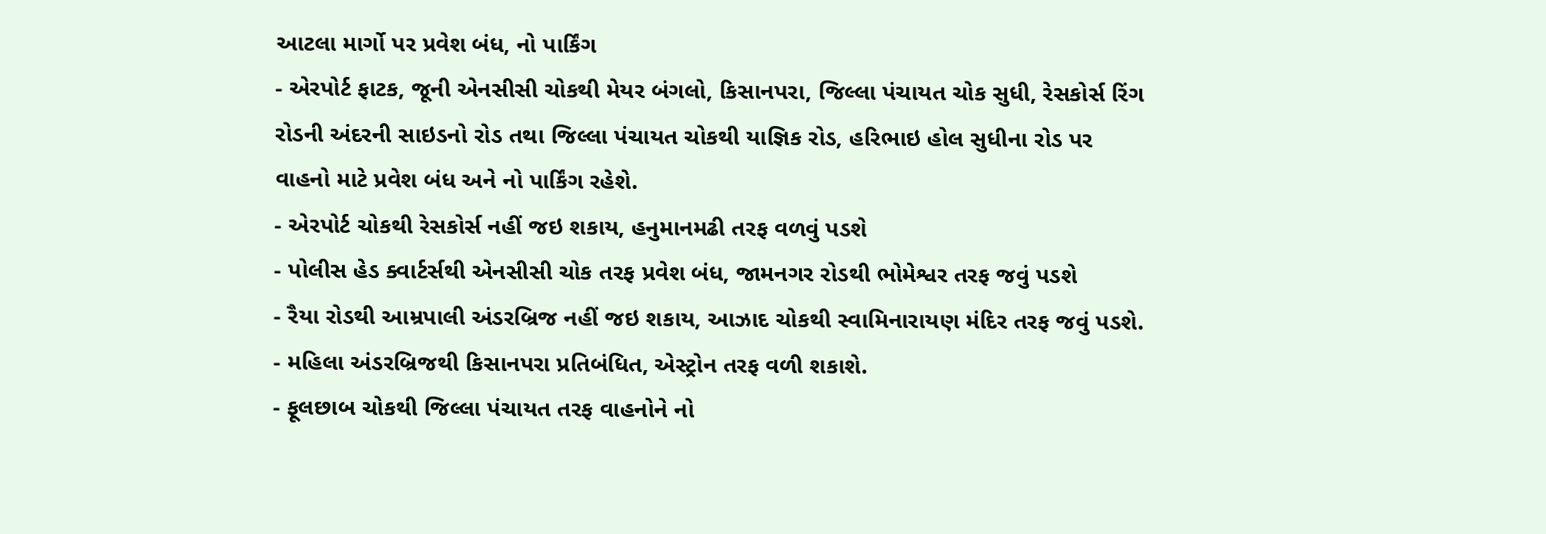આટલા માર્ગો પર પ્રવેશ બંધ, નો પાર્કિંગ
- એરપોર્ટ ફાટક, જૂની એનસીસી ચોકથી મેયર બંગલો, કિસાનપરા, જિલ્લા પંચાયત ચોક સુધી, રેસકોર્સ રિંગ રોડની અંદરની સાઇડનો રોડ તથા જિલ્લા પંચાયત ચોકથી યાજ્ઞિક રોડ, હરિભાઇ હોલ સુધીના રોડ પર વાહનો માટે પ્રવેશ બંધ અને નો પાર્કિંગ રહેશે.
- એરપોર્ટ ચોકથી રેસકોર્સ નહીં જઇ શકાય, હનુમાનમઢી તરફ વળવું પડશે
- પોલીસ હેડ ક્વાર્ટર્સથી એનસીસી ચોક તરફ પ્રવેશ બંધ, જામનગર રોડથી ભોમેશ્વર તરફ જવું પડશે
- રૈયા રોડથી આમ્રપાલી અંડરબ્રિજ નહીં જઇ શકાય, આઝાદ ચોકથી સ્વામિનારાયણ મંદિર તરફ જવું પડશે.
- મહિલા અંડરબ્રિજથી કિસાનપરા પ્રતિબંધિત, એસ્ટ્રોન તરફ વળી શકાશે.
- ફૂલછાબ ચોકથી જિલ્લા પંચાયત તરફ વાહનોને નો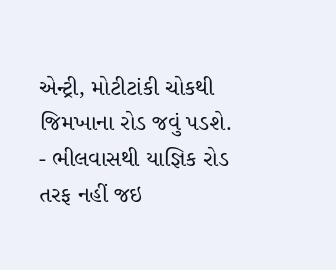એન્ટ્રી, મોટીટાંકી ચોકથી જિમખાના રોડ જવું પડશે.
- ભીલવાસથી યાજ્ઞિક રોડ તરફ નહીં જઇ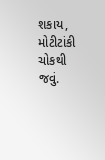શકાય, મોટીટાંકી ચોકથી જવું.